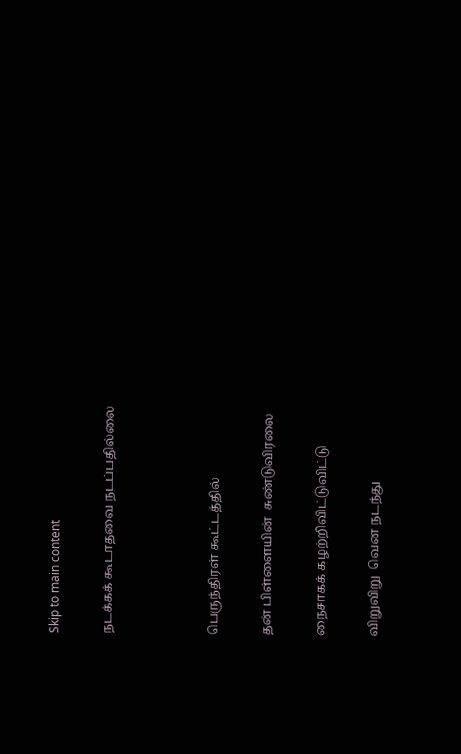Skip to main content

நடக்கக் கூடாதவை நடப்பதில்லை



பெருந்திரள் கூட்டத்தில்

தன் பிள்ளையின்  சுண்டுவிரலை

நைசாகக் கழற்றிவிட்டுவிட்டு

விறுவிறு  வென நடந்து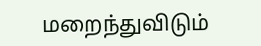மறைந்துவிடும்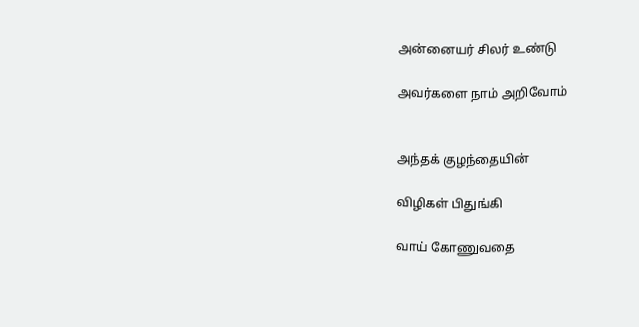அன்னையர் சிலர் உண்டு

அவர்களை நாம் அறிவோம்


அந்தக் குழந்தையின்

விழிகள் பிதுங்கி

வாய் கோணுவதை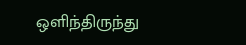ஒளிந்திருந்து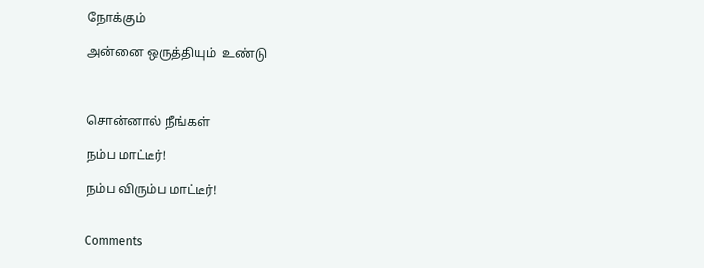நோக்கும்

அன்னை ஒருத்தியும்  உண்டு



சொன்னால் நீங்கள்

நம்ப மாட்டீர்!

நம்ப விரும்ப மாட்டீர்!


Comments